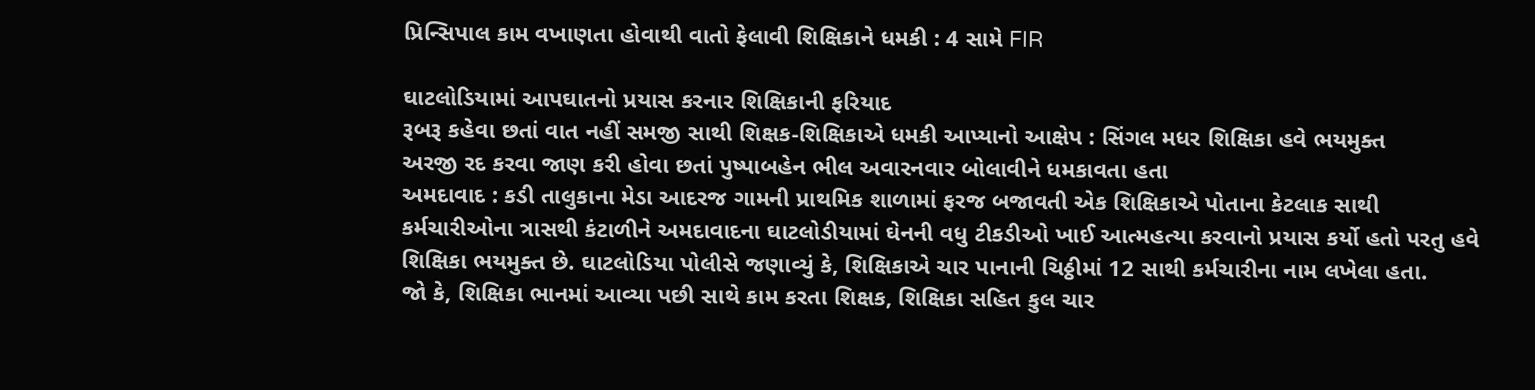પ્રિન્સિપાલ કામ વખાણતા હોવાથી વાતો ફેલાવી શિક્ષિકાને ધમકી : 4 સામે FIR

ઘાટલોડિયામાં આપઘાતનો પ્રયાસ કરનાર શિક્ષિકાની ફરિયાદ
રૂબરૂ કહેવા છતાં વાત નહીં સમજી સાથી શિક્ષક-શિક્ષિકાએ ધમકી આપ્યાનો આક્ષેપ : સિંગલ મધર શિક્ષિકા હવે ભયમુક્ત
અરજી રદ કરવા જાણ કરી હોવા છતાં પુષ્પાબહેન ભીલ અવારનવાર બોલાવીને ધમકાવતા હતા
અમદાવાદ : કડી તાલુકાના મેડા આદરજ ગામની પ્રાથમિક શાળામાં ફરજ બજાવતી એક શિક્ષિકાએ પોતાના કેટલાક સાથી કર્મચારીઓના ત્રાસથી કંટાળીને અમદાવાદના ઘાટલોડીયામાં ઘેનની વધુ ટીકડીઓ ખાઈ આત્મહત્યા કરવાનો પ્રયાસ કર્યો હતો પરતુ હવે શિક્ષિકા ભયમુક્ત છે. ઘાટલોડિયા પોલીસે જણાવ્યું કે, શિક્ષિકાએ ચાર પાનાની ચિઠ્ઠીમાં 12 સાથી કર્મચારીના નામ લખેલા હતા.
જો કે, શિક્ષિકા ભાનમાં આવ્યા પછી સાથે કામ કરતા શિક્ષક, શિક્ષિકા સહિત કુલ ચાર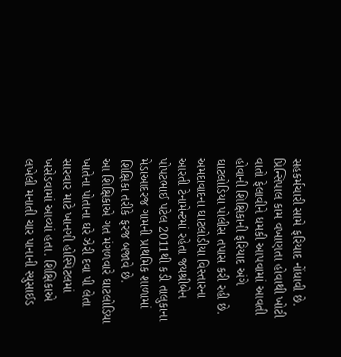સહકર્મચારી સામે ફરિયાદ નોંધાવી છે. પ્રિન્સિપાલ કામ વખાણતા હોવાથી ખોટી વાતો ફેલાવીને ધમકી આપવામાં આવતી હોવાની શિક્ષિકાની ફરિયાદ અંગે ઘાટલોડિયા પોલીસ તપાસ કરી રહી છે.
અમદાવાદના ઘાટલોડીયા વિસ્તારના આરતી ટેનામેન્ટમાં રહેતા જયશ્રીબેન પોપટભાઈ પટેલ 2011થી કડી તાલુકાના મેડાઆદરજ ગામની પ્રાથમિક શાળામાં શિક્ષિકા તરીકે ફરજ બજાવે છે.
આ શિક્ષિકાએ ગત મંગળવારે ઘાટલોડિયા ખાતેના પોતાના ઘરે ઝેરી દવા પી લેતા સારવાર માટે ખાનગી હોસ્પિટલમાં ખસેડવામાં આવ્યાં હતા. શિક્ષિકાએ લખેલી મનાતી ચાર પાનાની સ્યુસાઈડ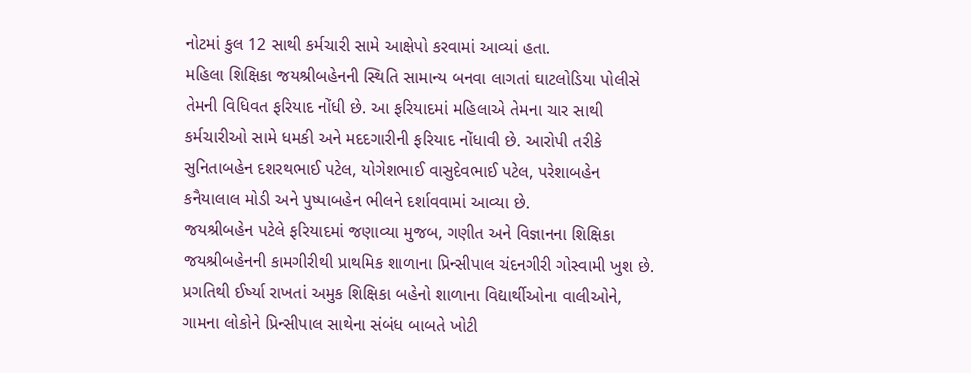નોટમાં કુલ 12 સાથી કર્મચારી સામે આક્ષેપો કરવામાં આવ્યાં હતા.
મહિલા શિક્ષિકા જયશ્રીબહેનની સ્થિતિ સામાન્ય બનવા લાગતાં ઘાટલોડિયા પોલીસે તેમની વિધિવત ફરિયાદ નોંધી છે. આ ફરિયાદમાં મહિલાએ તેમના ચાર સાથી કર્મચારીઓ સામે ધમકી અને મદદગારીની ફરિયાદ નોંધાવી છે. આરોપી તરીકે સુનિતાબહેન દશરથભાઈ પટેલ, યોગેશભાઈ વાસુદેવભાઈ પટેલ, પરેશાબહેન કનૈયાલાલ મોડી અને પુષ્પાબહેન ભીલને દર્શાવવામાં આવ્યા છે.
જયશ્રીબહેન પટેલે ફરિયાદમાં જણાવ્યા મુજબ, ગણીત અને વિજ્ઞાનના શિક્ષિકા જયશ્રીબહેનની કામગીરીથી પ્રાથમિક શાળાના પ્રિન્સીપાલ ચંદનગીરી ગોસ્વામી ખુશ છે. પ્રગતિથી ઈર્ષ્યા રાખતાં અમુક શિક્ષિકા બહેનો શાળાના વિદ્યાર્થીઓના વાલીઓને, ગામના લોકોને પ્રિન્સીપાલ સાથેના સંબંધ બાબતે ખોટી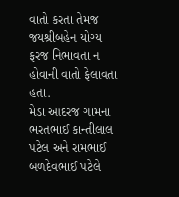વાતો કરતા તેમજ જયશ્રીબહેન યોગ્ય ફરજ નિભાવતા ન હોવાની વાતો ફેલાવતા હતા.
મેડા આદરજ ગામના ભરતભાઈ કાન્તીલાલ પટેલ અને રામભાઈ બળદેવભાઈ પટેલે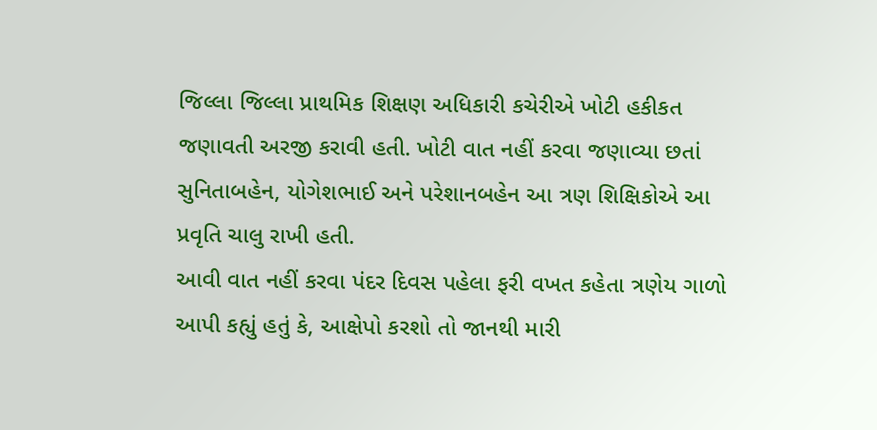જિલ્લા જિલ્લા પ્રાથમિક શિક્ષણ અધિકારી કચેરીએ ખોટી હકીકત જણાવતી અરજી કરાવી હતી. ખોટી વાત નહીં કરવા જણાવ્યા છતાં સુનિતાબહેન, યોગેશભાઈ અને પરેશાનબહેન આ ત્રણ શિક્ષિકોએ આ પ્રવૃતિ ચાલુ રાખી હતી.
આવી વાત નહીં કરવા પંદર દિવસ પહેલા ફરી વખત કહેતા ત્રણેય ગાળો આપી કહ્યું હતું કે, આક્ષેપો કરશો તો જાનથી મારી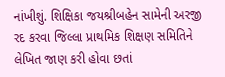નાંખીશું. શિક્ષિકા જયશ્રીબહેન સામેની અરજી રદ કરવા જિલ્લા પ્રાથમિક શિક્ષણ સમિતિને લેખિત જાણ કરી હોવા છતાં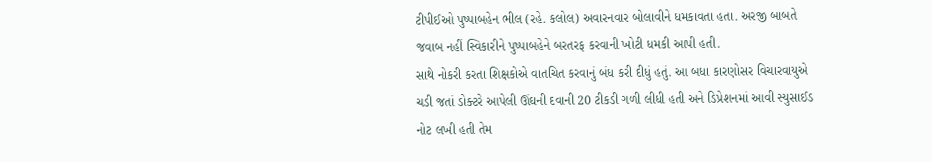ટીપીઈઓ પુષ્પાબહેન ભીલ (રહે. કલોલ) અવારનવાર બોલાવીને ધમકાવતા હતા. અરજી બાબતે જવાબ નહીં સ્વિકારીને પુષ્પાબહેને બરતરફ કરવાની ખોટી ધમકી આપી હતી.
સાથે નોકરી કરતા શિક્ષકોએ વાતચિત કરવાનું બંધ કરી દીધું હતું. આ બધા કારણોસર વિચારવાયુએ ચડી જતાં ડોક્ટરે આપેલી ઊંઘની દવાની 20 ટીકડી ગળી લીધી હતી અને ડિપ્રેશનમાં આવી સ્યુસાઈડ નોટ લખી હતી તેમ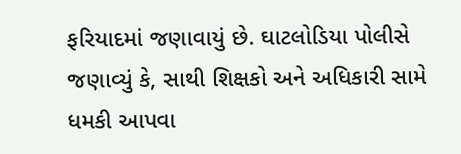ફરિયાદમાં જણાવાયું છે. ઘાટલોડિયા પોલીસે જણાવ્યું કે, સાથી શિક્ષકો અને અધિકારી સામે ધમકી આપવા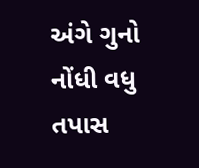અંગે ગુનો નોંધી વધુ તપાસ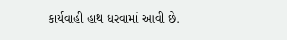કાર્યવાહી હાથ ધરવામાં આવી છે.